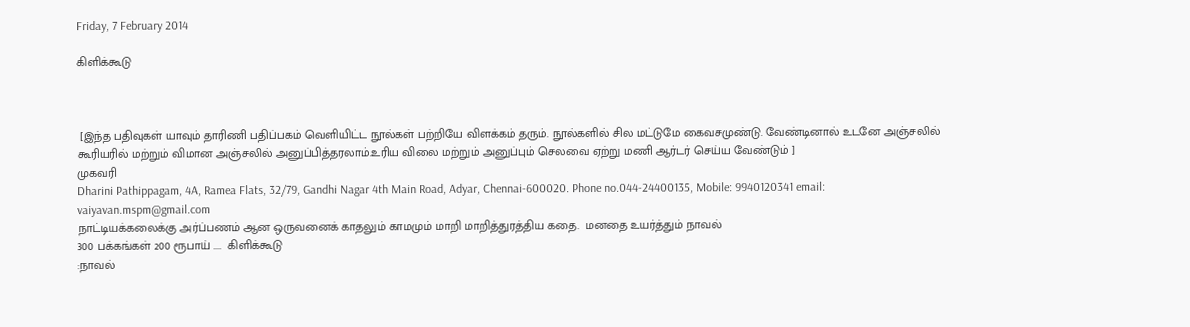Friday, 7 February 2014

கிளிக்கூடு



 [இந்த பதிவுகள் யாவும் தாரிணி பதிப்பகம் வெளியிட்ட நூல்கள் பற்றியே விளக்கம் தரும். நூல்களில் சில மட்டுமே கைவசமுண்டு. வேண்டினால் உடனே அஞ்சலில் கூரியரில் மற்றும் விமான அஞ்சலில் அனுப்பித்தரலாம்.உரிய விலை மற்றும் அனுப்பும் செலவை ஏற்று மணி ஆர்டர் செய்ய வேண்டும் ]
முகவரி
Dharini Pathippagam, 4A, Ramea Flats, 32/79, Gandhi Nagar 4th Main Road, Adyar, Chennai-600020. Phone no.044-24400135, Mobile: 9940120341 email: vaiyavan.mspm@gmail.com
நாட்டியக்கலைக்கு அர்ப்பணம் ஆன ஒருவனைக் காதலும் காமமும் மாறி மாறித்துரத்திய கதை.  மனதை உயர்த்தும் நாவல்
300 பக்கங்கள் 200 ரூபாய் ....  கிளிக்கூடு
:நாவல்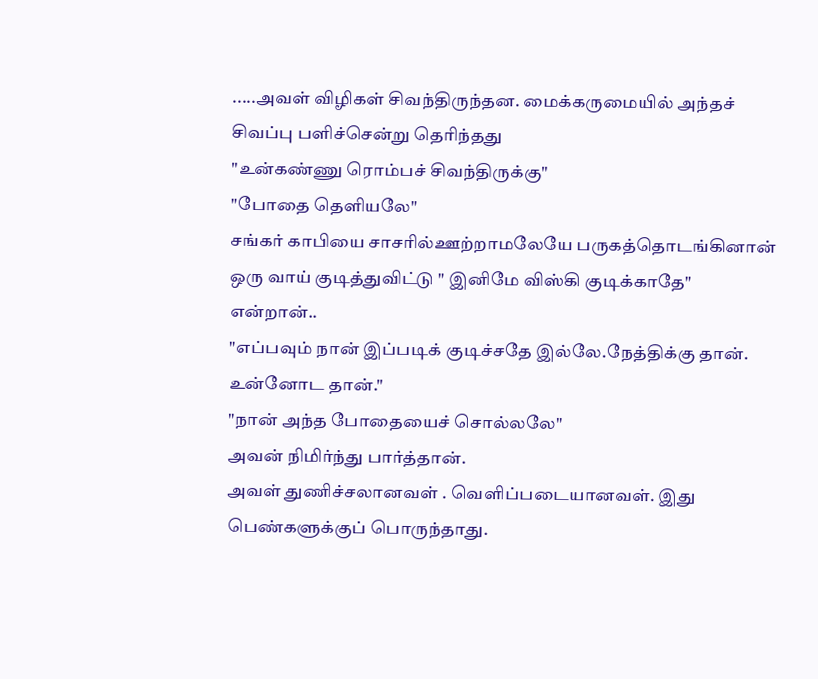.....அவள் விழிகள் சிவந்திருந்தன. மைக்கருமையில் அந்தச் சிவப்பு பளிச்சென்று தெரிந்தது
"உன்கண்ணு ரொம்பச் சிவந்திருக்கு"
"போதை தெளியலே"
சங்கர் காபியை சாசரில்ஊற்றாமலேயே பருகத்தொடங்கினான்
ஒரு வாய் குடித்துவிட்டு " இனிமே விஸ்கி குடிக்காதே" என்றான்..
"எப்பவும் நான் இப்படிக் குடிச்சதே இல்லே.நேத்திக்கு தான். உன்னோட தான்."
"நான் அந்த போதையைச் சொல்லலே"
அவன் நிமிர்ந்து பார்த்தான்.
அவள் துணிச்சலானவள் . வெளிப்படையானவள். இது பெண்களுக்குப் பொருந்தாது.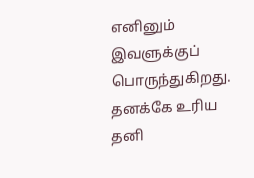எனினும் இவளுக்குப் பொருந்துகிறது. தனக்கே உரிய தனி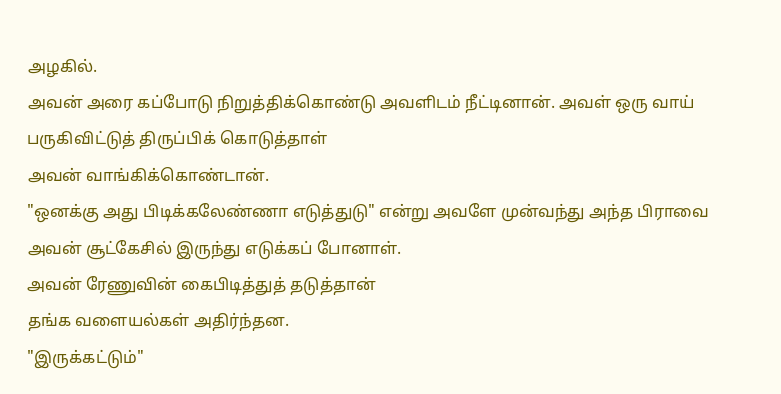அழகில்.
அவன் அரை கப்போடு நிறுத்திக்கொண்டு அவளிடம் நீட்டினான். அவள் ஒரு வாய் பருகிவிட்டுத் திருப்பிக் கொடுத்தாள்
அவன் வாங்கிக்கொண்டான்.
"ஒனக்கு அது பிடிக்கலேண்ணா எடுத்துடு" என்று அவளே முன்வந்து அந்த பிராவை அவன் சூட்கேசில் இருந்து எடுக்கப் போனாள்.
அவன் ரேணுவின் கைபிடித்துத் தடுத்தான்
தங்க வளையல்கள் அதிர்ந்தன.
"இருக்கட்டும்"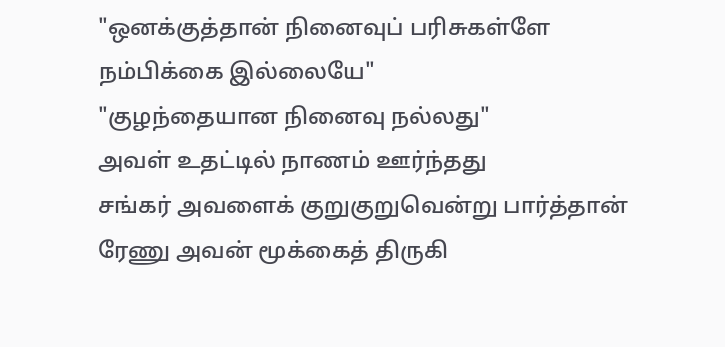"ஒனக்குத்தான் நினைவுப் பரிசுகள்ளே நம்பிக்கை இல்லையே"
"குழந்தையான நினைவு நல்லது"
அவள் உதட்டில் நாணம் ஊர்ந்தது
சங்கர் அவளைக் குறுகுறுவென்று பார்த்தான்
ரேணு அவன் மூக்கைத் திருகி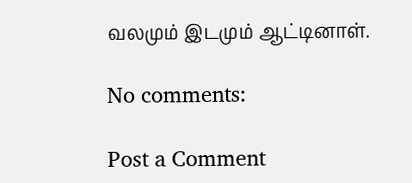வலமும் இடமும் ஆட்டினாள்.

No comments:

Post a Comment